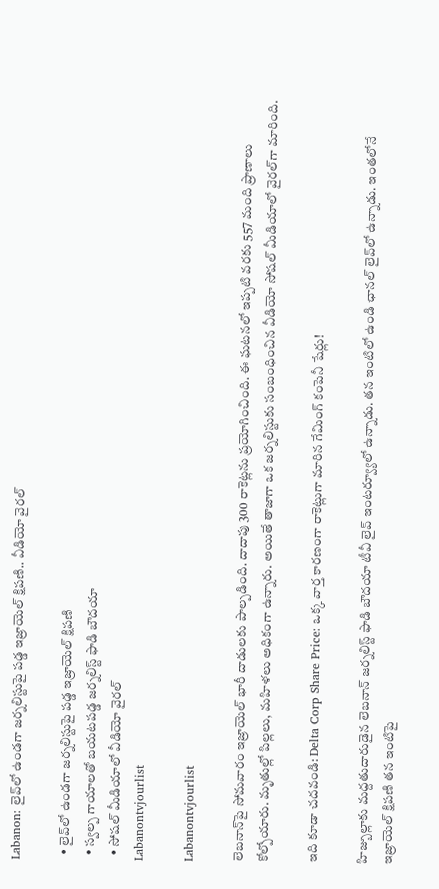Labanon: లైవ్‌లో ఉండగా జర్నలిస్టుపై పడ్డ ఇజ్రాయెల్ క్షిపణి.. వీడియో వైరల్

  • లైవ్‌లో ఉండగా జర్నలిస్టుపై పడ్డ ఇజ్రాయెల్ క్షిపణి
  • స్వల్ప గాయాలతో బయటపడ్డ జర్నలిస్ట్ ఫాడి బౌదయా
  • సోషల్ మీడియాలో వీడియో వైరల్
Labanontvjourlist

Labanontvjourlist

లెబనాన్‌పై సోమవారం ఇజ్రాయెల్ భారీ దాడులకు పాల్పడింది. దాదాపు 300 రాకెట్లను ప్రయోగించింది. ఈ ఘటనలో ఇప్పటి వరకు 557 మంది ప్రాణాలు కోల్పోయారు. మృతుల్లో పిల్లలు, మహిళలు అధికంగా ఉన్నారు. అయితే తాజాగా ఒక జర్నలిస్టుకు సంబంధించిన వీడియో సోషల్ మీడియాలో వైరల్‌గా మారింది.

ఇది కూడా చదవండి: Delta Corp Share Price: ఒక్క వార్త కారణంగా రాకెట్లుగా మారిన గేమింగ్ కంపెనీ షేర్లు!

హిజ్బుల్లాకు మద్దతుదారుడైన లెబనాన్ జర్నలిస్ట్ ఫాడి బౌదయా టీవీ లైవ్ ఇంటర్వ్యూలో ఉన్నాడు. తన ఇంటిలో ఉండి ఛానల్ లైవ్‌లో ఉన్నాడు. ఇంతలోనే ఇజ్రాయెల్ క్షిపణి తన ఇంటిపై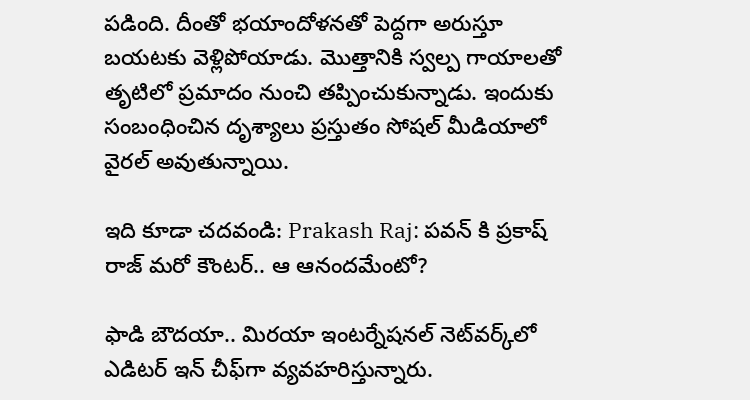పడింది. దీంతో భయాందోళనతో పెద్దగా అరుస్తూ బయటకు వెళ్లిపోయాడు. మొత్తానికి స్వల్ప గాయాలతో తృటిలో ప్రమాదం నుంచి తప్పించుకున్నాడు. ఇందుకు సంబంధించిన దృశ్యాలు ప్రస్తుతం సోషల్ మీడియాలో వైరల్ అవుతున్నాయి.

ఇది కూడా చదవండి: Prakash Raj: పవన్ కి ప్రకాష్ రాజ్ మరో కౌంటర్.. ఆ ఆనందమేంటో?

ఫాడి బౌదయా.. మిరయా ఇంటర్నేషనల్ నెట్‌వర్క్‌లో ఎడిటర్ ఇన్ చీఫ్‌గా వ్యవహరిస్తున్నారు.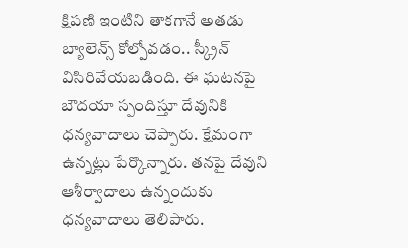క్షిపణి ఇంటిని తాకగానే అతడు బ్యాలెన్స్ కోల్పోవడం.. స్క్రీన్ విసిరివేయబడింది. ఈ ఘటనపై బౌదయా స్పందిస్తూ దేవునికి ధన్యవాదాలు చెప్పారు. క్షేమంగా ఉన్నట్లు పేర్కొన్నారు. తనపై దేవుని ఆశీర్వాదాలు ఉన్నందుకు ధన్యవాదాలు తెలిపారు.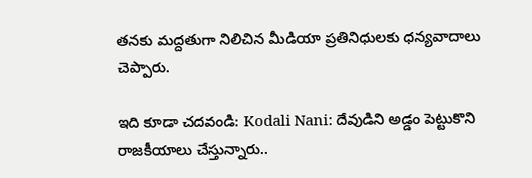తనకు మద్దతుగా నిలిచిన మీడియా ప్రతినిధులకు ధన్యవాదాలు చెప్పారు.

ఇది కూడా చదవండి: Kodali Nani: దేవుడిని అడ్డం పెట్టుకొని రాజకీయాలు చేస్తున్నారు..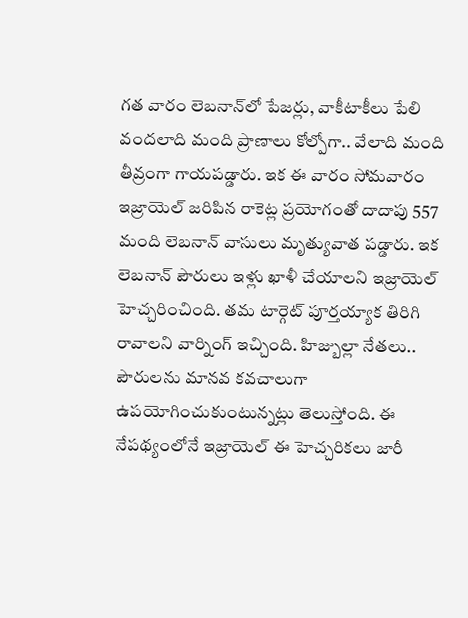గత వారం లెబనాన్‌లో పేజర్లు, వాకీటాకీలు పేలి వందలాది మంది ప్రాణాలు కోల్పోగా.. వేలాది మంది తీవ్రంగా గాయపడ్డారు. ఇక ఈ వారం సోమవారం ఇజ్రాయెల్ జరిపిన రాకెట్ల ప్రయోగంతో దాదాపు 557 మంది లెబనాన్ వాసులు మృత్యువాత పడ్డారు. ఇక లెబనాన్ పౌరులు ఇళ్లు ఖాళీ చేయాలని ఇజ్రాయెల్ హెచ్చరించింది. తమ టార్గెట్ పూర్తయ్యాక తిరిగి రావాలని వార్నింగ్ ఇచ్చింది. హిజ్బుల్లా నేతలు.. పౌరులను మానవ కవచాలుగా ఉపయోగించుకుంటున్నట్లు తెలుస్తోంది. ఈ నేపథ్యంలోనే ఇజ్రాయెల్ ఈ హెచ్చరికలు జారీ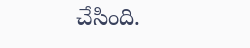చేసింది.